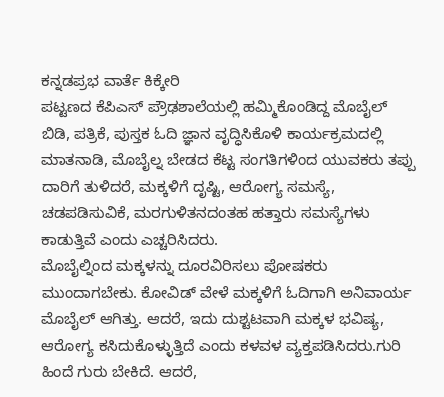ಕನ್ನಡಪ್ರಭ ವಾರ್ತೆ ಕಿಕ್ಕೇರಿ
ಪಟ್ಟಣದ ಕೆಪಿಎಸ್ ಪ್ರೌಢಶಾಲೆಯಲ್ಲಿ ಹಮ್ಮಿಕೊಂಡಿದ್ದ ಮೊಬೈಲ್ ಬಿಡಿ, ಪತ್ರಿಕೆ, ಪುಸ್ತಕ ಓದಿ ಜ್ಞಾನ ವೃದ್ಧಿಸಿಕೊಳಿ ಕಾರ್ಯಕ್ರಮದಲ್ಲಿ ಮಾತನಾಡಿ, ಮೊಬೈಲ್ನ ಬೇಡದ ಕೆಟ್ಟ ಸಂಗತಿಗಳಿಂದ ಯುವಕರು ತಪ್ಪು ದಾರಿಗೆ ತುಳಿದರೆ, ಮಕ್ಕಳಿಗೆ ದೃಷ್ಟಿ, ಆರೋಗ್ಯ ಸಮಸ್ಯೆ, ಚಡಪಡಿಸುವಿಕೆ, ಮರಗುಳಿತನದಂತಹ ಹತ್ತಾರು ಸಮಸ್ಯೆಗಳು ಕಾಡುತ್ತಿವೆ ಎಂದು ಎಚ್ಚರಿಸಿದರು.
ಮೊಬೈಲ್ನಿಂದ ಮಕ್ಕಳನ್ನು ದೂರವಿರಿಸಲು ಪೋಷಕರು ಮುಂದಾಗಬೇಕು. ಕೋವಿಡ್ ವೇಳೆ ಮಕ್ಕಳಿಗೆ ಓದಿಗಾಗಿ ಅನಿವಾರ್ಯ ಮೊಬೈಲ್ ಆಗಿತ್ತು. ಆದರೆ, ಇದು ದುಶ್ಟಟವಾಗಿ ಮಕ್ಕಳ ಭವಿಷ್ಯ, ಆರೋಗ್ಯ ಕಸಿದುಕೊಳ್ಳುತ್ತಿದೆ ಎಂದು ಕಳವಳ ವ್ಯಕ್ತಪಡಿಸಿದರು.ಗುರಿ ಹಿಂದೆ ಗುರು ಬೇಕಿದೆ. ಆದರೆ,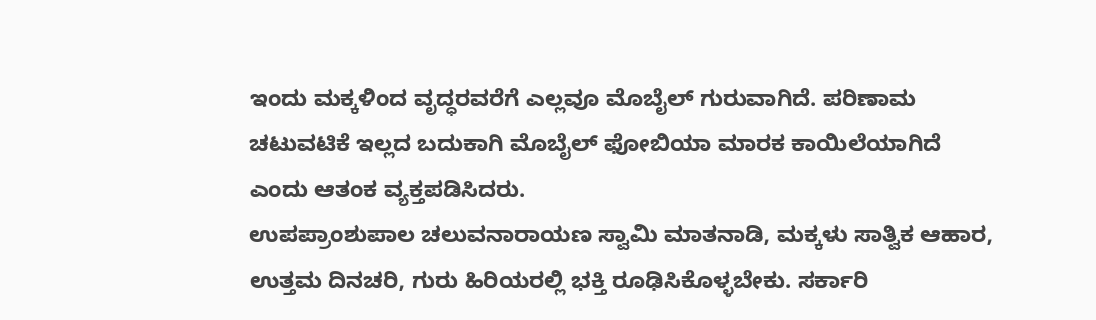ಇಂದು ಮಕ್ಕಳಿಂದ ವೃದ್ಧರವರೆಗೆ ಎಲ್ಲವೂ ಮೊಬೈಲ್ ಗುರುವಾಗಿದೆ. ಪರಿಣಾಮ ಚಟುವಟಿಕೆ ಇಲ್ಲದ ಬದುಕಾಗಿ ಮೊಬೈಲ್ ಫೋಬಿಯಾ ಮಾರಕ ಕಾಯಿಲೆಯಾಗಿದೆ ಎಂದು ಆತಂಕ ವ್ಯಕ್ತಪಡಿಸಿದರು.
ಉಪಪ್ರಾಂಶುಪಾಲ ಚಲುವನಾರಾಯಣ ಸ್ವಾಮಿ ಮಾತನಾಡಿ, ಮಕ್ಕಳು ಸಾತ್ವಿಕ ಆಹಾರ, ಉತ್ತಮ ದಿನಚರಿ, ಗುರು ಹಿರಿಯರಲ್ಲಿ ಭಕ್ತಿ ರೂಢಿಸಿಕೊಳ್ಳಬೇಕು. ಸರ್ಕಾರಿ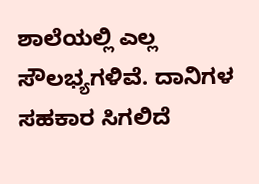ಶಾಲೆಯಲ್ಲಿ ಎಲ್ಲ ಸೌಲಭ್ಯಗಳಿವೆ. ದಾನಿಗಳ ಸಹಕಾರ ಸಿಗಲಿದೆ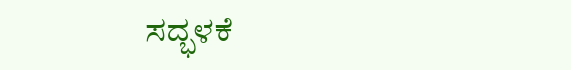ಸದ್ಭಳಕೆ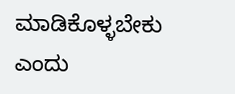ಮಾಡಿಕೊಳ್ಳಬೇಕು ಎಂದು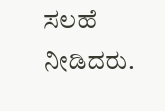ಸಲಹೆ ನೀಡಿದರು.